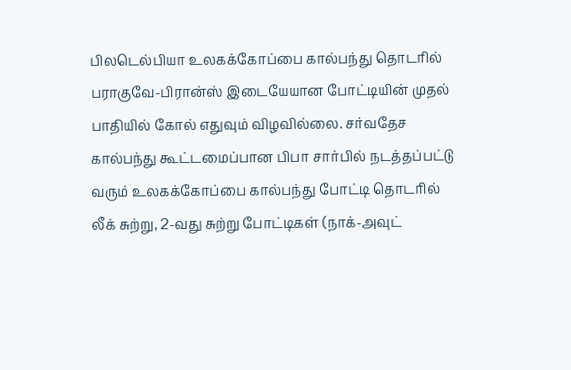பிலடெல்பியா உலகக்கோப்பை கால்பந்து தொடரில் பராகுவே-பிரான்ஸ் இடையேயான போட்டியின் முதல் பாதியில் கோல் எதுவும் விழவில்லை. சர்வதேச கால்பந்து கூட்டமைப்பான பிபா சார்பில் நடத்தப்பட்டு வரும் உலகக்கோப்பை கால்பந்து போட்டி தொடரில் லீக் சுற்று, 2-வது சுற்று போட்டிகள் (நாக்-அவுட்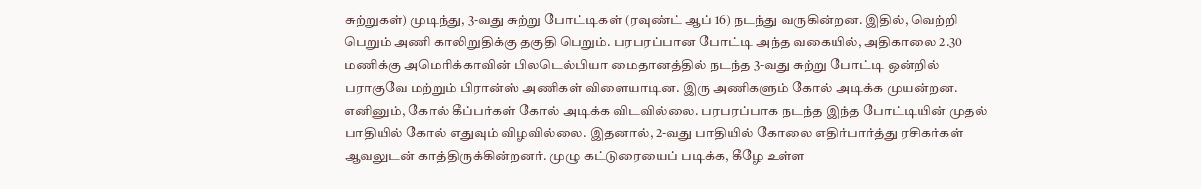சுற்றுகள்) முடிந்து, 3-வது சுற்று போட்டிகள் (ரவுண்ட் ஆப் 16) நடந்து வருகின்றன. இதில், வெற்றி பெறும் அணி காலிறுதிக்கு தகுதி பெறும். பரபரப்பான போட்டி அந்த வகையில், அதிகாலை 2.30 மணிக்கு அமெரிக்காவின் பிலடெல்பியா மைதானத்தில் நடந்த 3-வது சுற்று போட்டி ஒன்றில் பராகுவே மற்றும் பிரான்ஸ் அணிகள் விளையாடின. இரு அணிகளும் கோல் அடிக்க முயன்றன. எனினும், கோல் கீப்பர்கள் கோல் அடிக்க விடவில்லை. பரபரப்பாக நடந்த இந்த போட்டியின் முதல் பாதியில் கோல் எதுவும் விழவில்லை. இதனால், 2-வது பாதியில் கோலை எதிர்பார்த்து ரசிகர்கள் ஆவலுடன் காத்திருக்கின்றனர். முழு கட்டுரையைப் படிக்க, கீழே உள்ள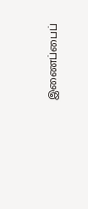இணைப்பைப்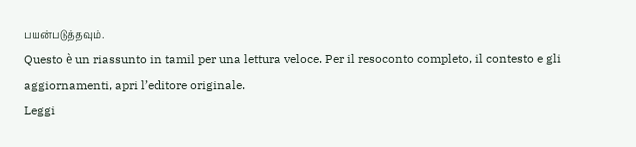பயன்படுத்தவும்.
Questo è un riassunto in tamil per una lettura veloce. Per il resoconto completo, il contesto e gli aggiornamenti, apri l’editore originale.
Leggi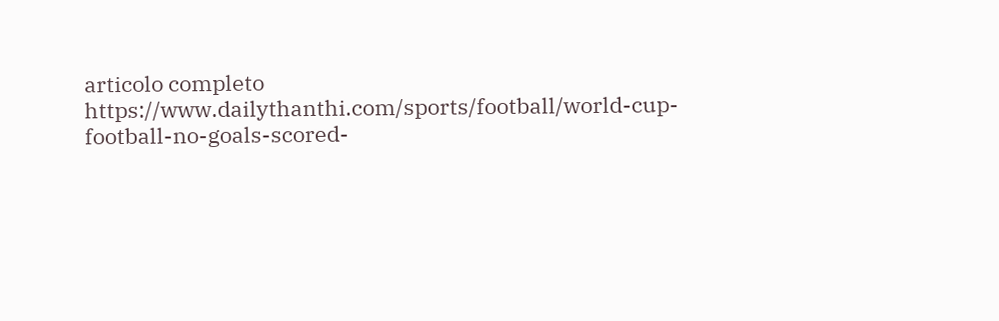articolo completo
https://www.dailythanthi.com/sports/football/world-cup-football-no-goals-scored-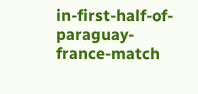in-first-half-of-paraguay-france-match